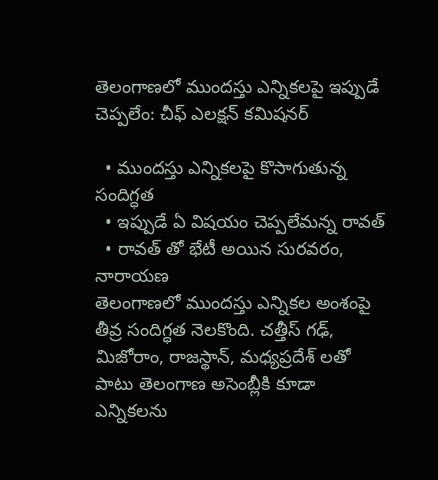తెలంగాణలో ముందస్తు ఎన్నికలపై ఇప్పుడే చెప్పలేం: చీఫ్ ఎలక్షన్ కమిషనర్

  • ముందస్తు ఎన్నికలపై కొసాగుతున్న సందిగ్ధత
  • ఇప్పుడే ఏ విషయం చెప్పలేమన్న రావత్
  • రావత్ తో భేటీ అయిన సురవరం, నారాయణ
తెలంగాణలో ముందస్తు ఎన్నికల అంశంపై తీవ్ర సందిగ్ధత నెలకొంది. చత్తీస్ గఢ్, మిజోరాం, రాజస్థాన్, మధ్యప్రదేశ్ లతో పాటు తెలంగాణ అసెంబ్లీకి కూడా ఎన్నికలను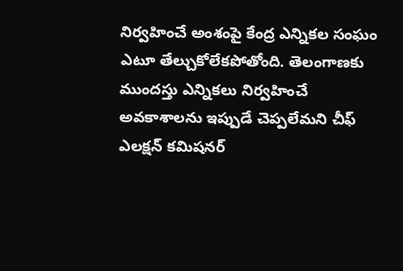నిర్వహించే అంశంపై కేంద్ర ఎన్నికల సంఘం ఎటూ తేల్చుకోలేకపోతోంది. తెలంగాణకు ముందస్తు ఎన్నికలు నిర్వహించే అవకాశాలను ఇప్పుడే చెప్పలేమని చీఫ్ ఎలక్షన్ కమిషనర్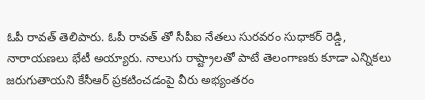ఓపీ రావత్ తెలిపారు. ఓపీ రావత్ తో సీపీఐ నేతలు సురవరం సుధాకర్ రెడ్డి, నారాయణలు భేటీ అయ్యారు. నాలుగు రాష్ట్రాలతో పాటే తెలంగాణకు కూడా ఎన్నికలు జరుగుతాయని కేసీఆర్ ప్రకటించడంపై వీరు అభ్యంతరం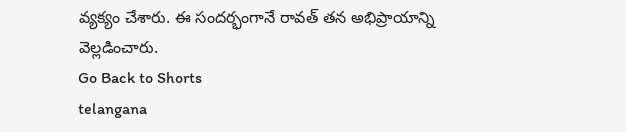వ్యక్యం చేశారు. ఈ సందర్భంగానే రావత్ తన అభిప్రాయాన్ని వెల్లడించారు.
Go Back to Shorts
telangana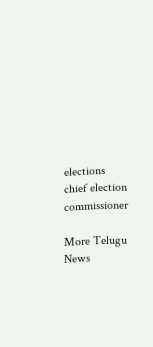elections
chief election commissioner

More Telugu News